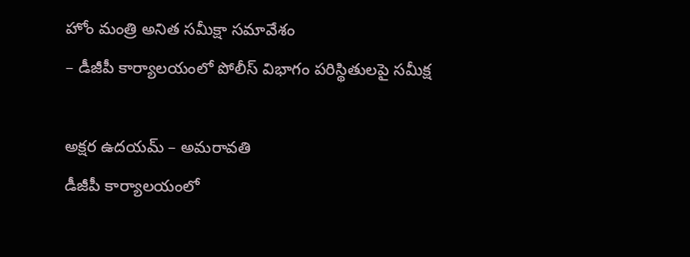హోం మంత్రి అనిత సమీక్షా సమావేశం
– డీజీపీ కార్యాలయంలో పోలీస్ విభాగం పరిస్థితులపై సమీక్ష

అక్షర ఉదయమ్ – అమరావతి
డీజీపీ కార్యాలయంలో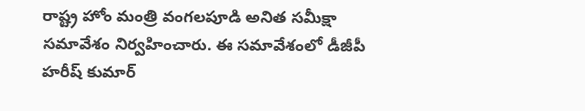రాష్ట్ర హోం మంత్రి వంగలపూడి అనిత సమీక్షా సమావేశం నిర్వహించారు. ఈ సమావేశంలో డీజీపీ హరీష్ కుమార్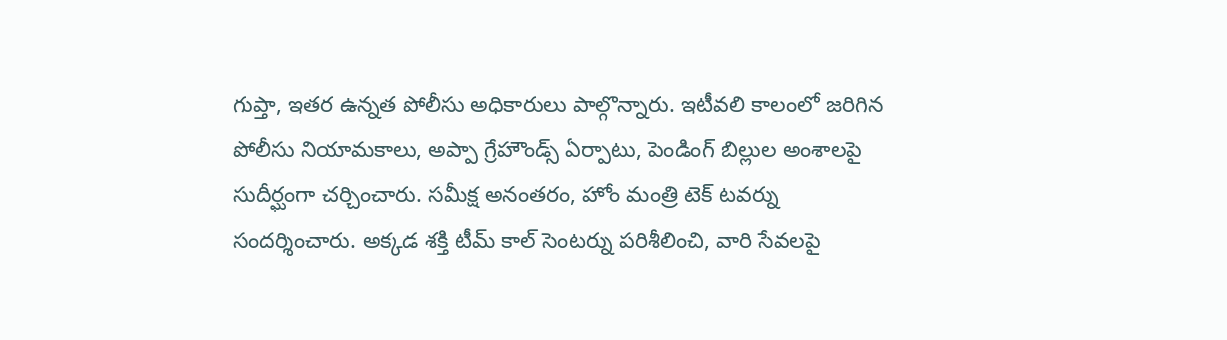గుప్తా, ఇతర ఉన్నత పోలీసు అధికారులు పాల్గొన్నారు. ఇటీవలి కాలంలో జరిగిన పోలీసు నియామకాలు, అప్పా గ్రేహౌండ్స్ ఏర్పాటు, పెండింగ్ బిల్లుల అంశాలపై సుదీర్ఘంగా చర్చించారు. సమీక్ష అనంతరం, హోం మంత్రి టెక్ టవర్ను సందర్శించారు. అక్కడ శక్తి టీమ్ కాల్ సెంటర్ను పరిశీలించి, వారి సేవలపై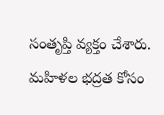సంతృప్తి వ్యక్తం చేశారు. మహిళల భద్రత కోసం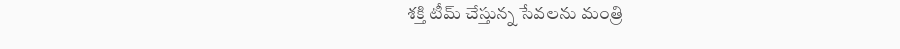శక్తి టీమ్ చేస్తున్న సేవలను మంత్రి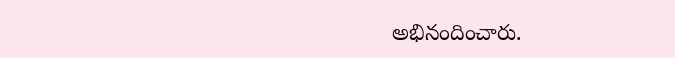అభినందించారు.